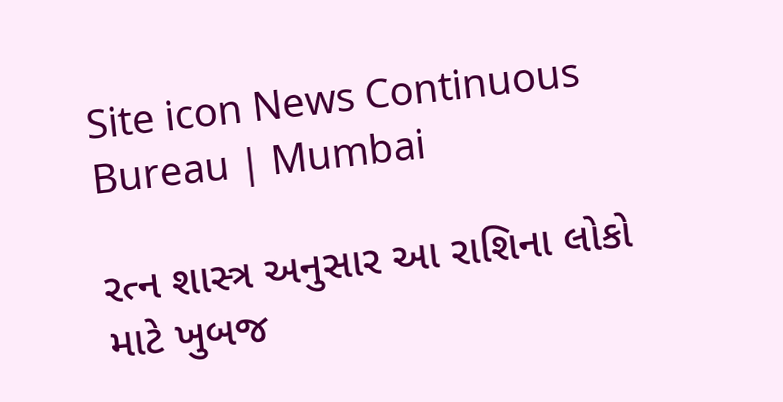Site icon News Continuous Bureau | Mumbai

રત્ન શાસ્ત્ર અનુસાર આ રાશિના લોકો માટે ખુબજ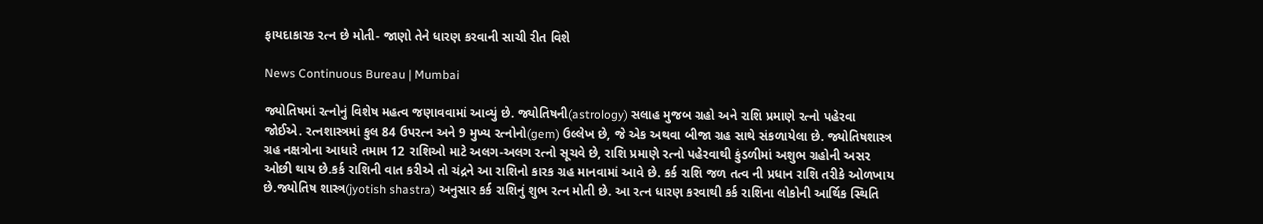ફાયદાકારક રત્ન છે મોતી- જાણો તેને ધારણ કરવાની સાચી રીત વિશે

News Continuous Bureau | Mumbai

જ્યોતિષમાં રત્નોનું વિશેષ મહત્વ જણાવવામાં આવ્યું છે. જ્યોતિષની(astrology) સલાહ મુજબ ગ્રહો અને રાશિ પ્રમાણે રત્નો પહેરવા જોઈએ. રત્નશાસ્ત્રમાં કુલ 84 ઉપરત્ન અને 9 મુખ્ય રત્નોનો(gem) ઉલ્લેખ છે, જે એક અથવા બીજા ગ્રહ સાથે સંકળાયેલા છે. જ્યોતિષશાસ્ત્ર ગ્રહ નક્ષત્રોના આધારે તમામ 12 રાશિઓ માટે અલગ-અલગ રત્નો સૂચવે છે, રાશિ પ્રમાણે રત્નો પહેરવાથી કુંડળીમાં અશુભ ગ્રહોની અસર ઓછી થાય છે.કર્ક રાશિની વાત કરીએ તો ચંદ્રને આ રાશિનો કારક ગ્રહ માનવામાં આવે છે. કર્ક રાશિ જળ તત્વ ની પ્રધાન રાશિ તરીકે ઓળખાય છે.જ્યોતિષ શાસ્ત્ર(jyotish shastra) અનુસાર કર્ક રાશિનું શુભ રત્ન મોતી છે. આ રત્ન ધારણ કરવાથી કર્ક રાશિના લોકોની આર્થિક સ્થિતિ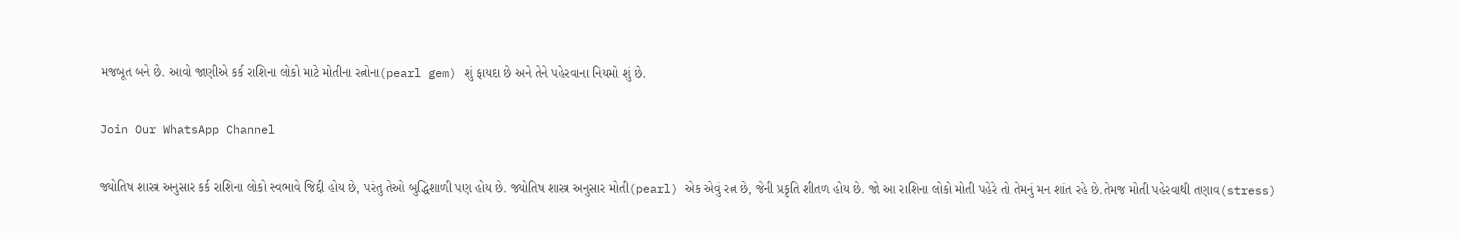મજબૂત બને છે. આવો જાણીએ કર્ક રાશિના લોકો માટે મોતીના રત્નોના(pearl gem) શું ફાયદા છે અને તેને પહેરવાના નિયમો શું છે.

Join Our WhatsApp Channel

જ્યોતિષ શાસ્ત્ર અનુસાર કર્ક રાશિના લોકો સ્વભાવે જિદ્દી હોય છે, પરંતુ તેઓ બુદ્ધિશાળી પણ હોય છે. જ્યોતિષ શાસ્ત્ર અનુસાર મોતી(pearl) એક એવું રત્ન છે, જેની પ્રકૃતિ શીતળ હોય છે. જો આ રાશિના લોકો મોતી પહેરે તો તેમનું મન શાંત રહે છે.તેમજ મોતી પહેરવાથી તણાવ(stress)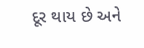દૂર થાય છે અને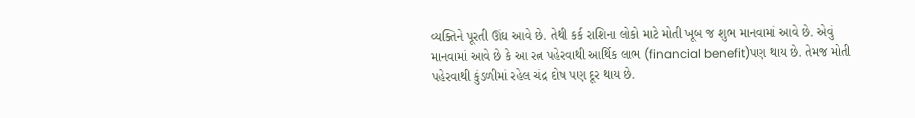વ્યક્તિને પૂરતી ઊંઘ આવે છે. તેથી કર્ક રાશિના લોકો માટે મોતી ખૂબ જ શુભ માનવામાં આવે છે. એવું માનવામાં આવે છે કે આ રત્ન પહેરવાથી આર્થિક લાભ (financial benefit)પણ થાય છે. તેમજ મોતી પહેરવાથી કુંડળીમાં રહેલ ચંદ્ર દોષ પણ દૂર થાય છે.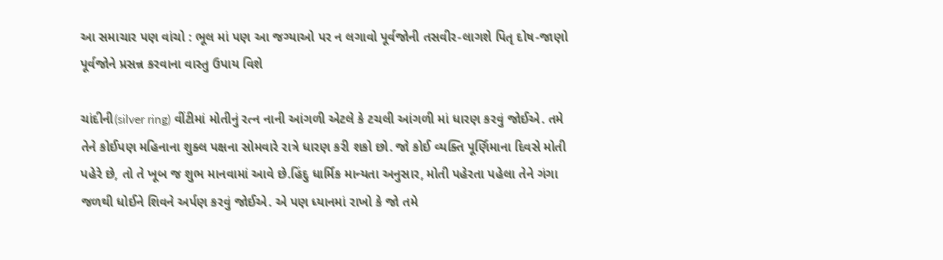આ સમાચાર પણ વાંચો : ભૂલ માં પણ આ જગ્યાઓ પર ન લગાવો પૂર્વજોની તસવીર-લાગશે પિતૃ દોષ-જાણો પૂર્વજોને પ્રસન્ન કરવાના વાસ્તુ ઉપાય વિશે

ચાંદીની(silver ring) વીંટીમાં મોતીનું રત્ન નાની આંગળી એટલે કે ટચલી આંગળી માં ધારણ કરવું જોઈએ. તમે તેને કોઈપણ મહિનાના શુક્લ પક્ષના સોમવારે રાત્રે ધારણ કરી શકો છો. જો કોઈ વ્યક્તિ પૂર્ણિમાના દિવસે મોતી પહેરે છે, તો તે ખૂબ જ શુભ માનવામાં આવે છે.હિંદુ ધાર્મિક માન્યતા અનુસાર, મોતી પહેરતા પહેલા તેને ગંગા જળથી ધોઈને શિવને અર્પણ કરવું જોઈએ. એ પણ ધ્યાનમાં રાખો કે જો તમે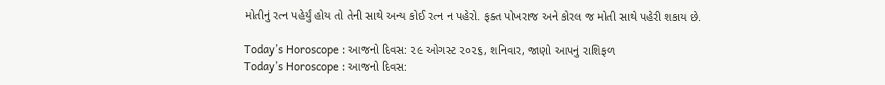મોતીનું રત્ન પહેર્યું હોય તો તેની સાથે અન્ય કોઈ રત્ન ન પહેરો. ફક્ત પોખરાજ અને કોરલ જ મોતી સાથે પહેરી શકાય છે.

Today’s Horoscope : આજનો દિવસ: ૨૯ ઓગસ્ટ ૨૦૨૬, શનિવાર, જાણો આપનું રાશિફળ
Today’s Horoscope : આજનો દિવસ: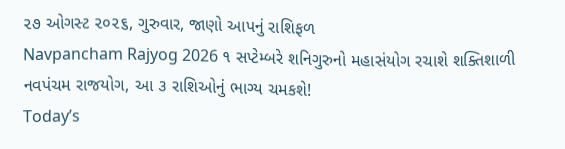૨૭ ઓગસ્ટ ૨૦૨૬, ગુરુવાર, જાણો આપનું રાશિફળ
Navpancham Rajyog 2026 ૧ સપ્ટેમ્બરે શનિગુરુનો મહાસંયોગ રચાશે શક્તિશાળી નવપંચમ રાજયોગ, આ ૩ રાશિઓનું ભાગ્ય ચમકશે!
Today’s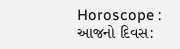Horoscope : આજનો દિવસ: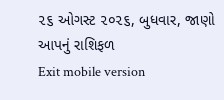૨૬ ઓગસ્ટ ૨૦૨૬, બુધવાર, જાણો આપનું રાશિફળ
Exit mobile version